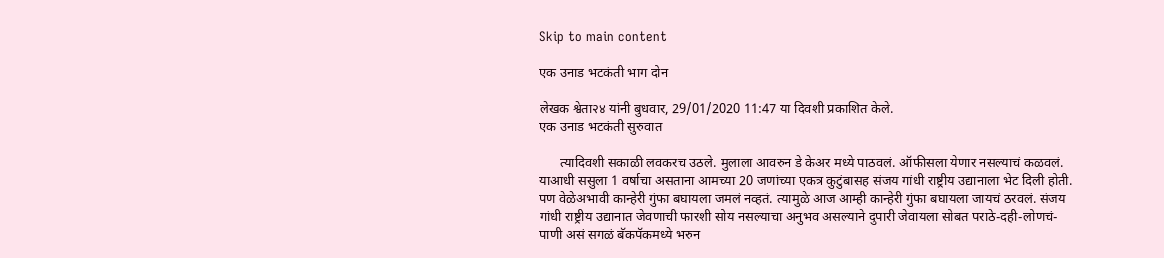Skip to main content

एक उनाड भटकंती भाग दोन

लेखक श्वेता२४ यांनी बुधवार, 29/01/2020 11:47 या दिवशी प्रकाशित केले.
एक उनाड भटकंती सुरुवात

      त्यादिवशी सकाळी लवकरच उठले. मुलाला आवरुन डे केअर मध्ये पाठवलं. ऑफीसला येणार नसल्याचं कळवलं. याआधी ससुला 1 वर्षाचा असताना आमच्या 20 जणांच्या एकत्र कुटुंबासह संजय गांधी राष्ट्रीय उद्यानाला भेट दिली होती. पण वेळेअभावी कान्हेरी गुंफा बघायला जमलं नव्हतं. त्यामुळे आज आम्ही कान्हेरी गुंफा बघायला जायचं ठरवलं. संजय गांधी राष्ट्रीय उद्यानात जेवणाची फारशी सोय नसल्याचा अनुभव असल्याने दुपारी जेवायला सोबत पराठे-दही-लोणचं-पाणी असं सगळं बॅकपॅकमध्ये भरुन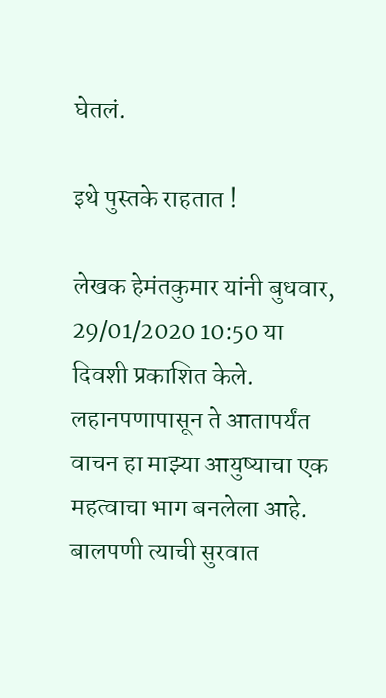घेतलं.

इथे पुस्तके राहतात !

लेखक हेमंतकुमार यांनी बुधवार, 29/01/2020 10:50 या दिवशी प्रकाशित केले.
लहानपणापासून ते आतापर्यंत वाचन हा माझ्या आयुष्याचा एक महत्वाचा भाग बनलेला आहे. बालपणी त्याची सुरवात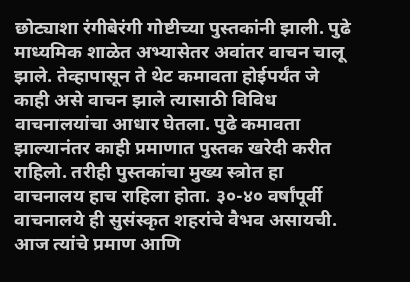छोट्याशा रंगीबेरंगी गोष्टीच्या पुस्तकांनी झाली. पुढे माध्यमिक शाळेत अभ्यासेतर अवांतर वाचन चालू झाले. तेव्हापासून ते थेट कमावता होईपर्यंत जे काही असे वाचन झाले त्यासाठी विविध वाचनालयांचा आधार घेतला. पुढे कमावता झाल्यानंतर काही प्रमाणात पुस्तक खरेदी करीत राहिलो. तरीही पुस्तकांचा मुख्य स्त्रोत हा वाचनालय हाच राहिला होता. ३०-४० वर्षांपूर्वी वाचनालये ही सुसंस्कृत शहरांचे वैभव असायची. आज त्यांचे प्रमाण आणि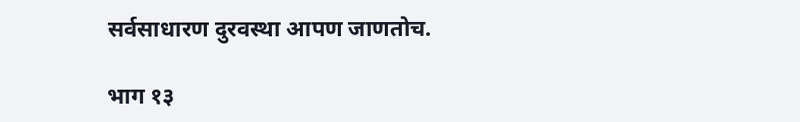सर्वसाधारण दुरवस्था आपण जाणतोच.

भाग १३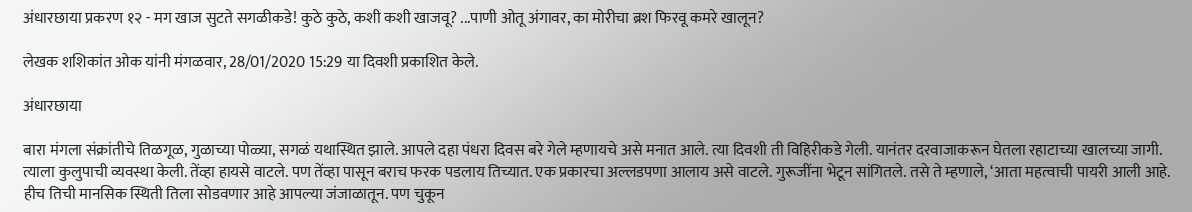अंधारछाया प्रकरण १२ - मग खाज सुटते सगळीकडे! कुठे कुठे, कशी कशी खाजवू? ...पाणी ओतू अंगावर, का मोरीचा ब्रश फिरवू कमरे खालून?

लेखक शशिकांत ओक यांनी मंगळवार, 28/01/2020 15:29 या दिवशी प्रकाशित केले.

अंधारछाया

बारा मंगला संक्रांतीचे तिळगूळ, गुळाच्या पोळ्या, सगळं यथास्थित झाले. आपले दहा पंधरा दिवस बरे गेले म्हणायचे असे मनात आले. त्या दिवशी ती विहिरीकडे गेली. यानंतर दरवाजाकरून घेतला रहाटाच्या खालच्या जागी. त्याला कुलुपाची व्यवस्था केली. तेंव्हा हायसे वाटले. पण तेंव्हा पासून बराच फरक पडलाय तिच्यात. एक प्रकारचा अल्लडपणा आलाय असे वाटले. गुरूजींना भेटून सांगितले. तसे ते म्हणाले, ‘आता महत्वाची पायरी आली आहे. हीच तिची मानसिक स्थिती तिला सोडवणार आहे आपल्या जंजाळातून. पण चुकून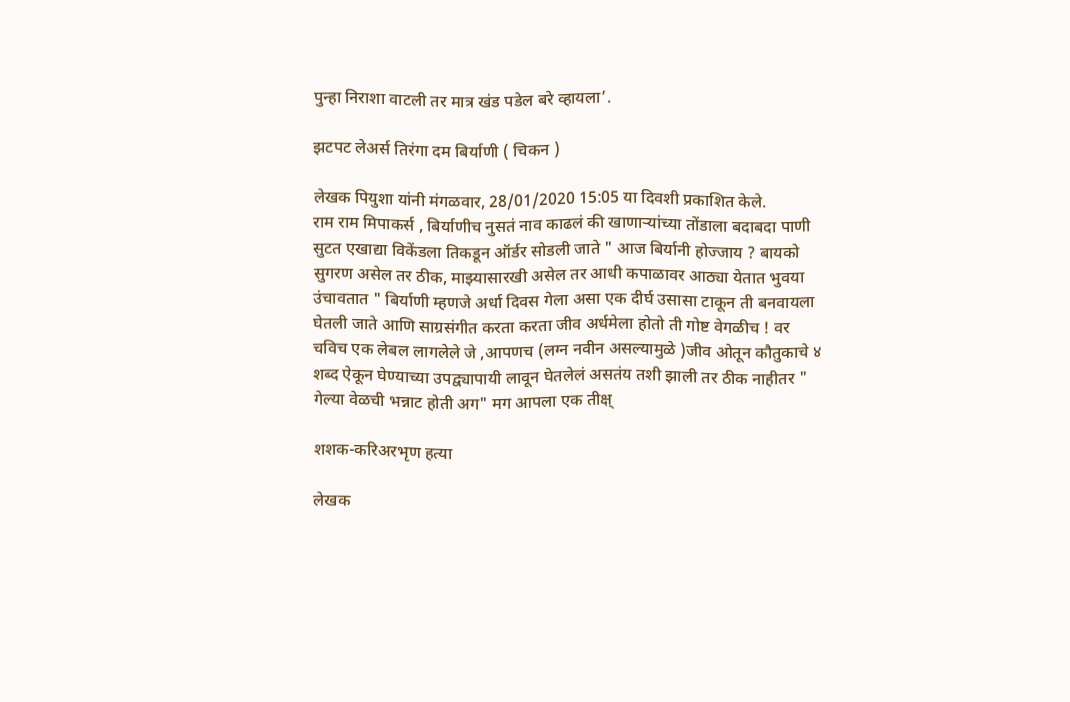पुन्हा निराशा वाटली तर मात्र खंड पडेल बरे व्हायला’.

झटपट लेअर्स तिरंगा दम बिर्याणी ( चिकन )

लेखक पियुशा यांनी मंगळवार, 28/01/2020 15:05 या दिवशी प्रकाशित केले.
राम राम मिपाकर्स , बिर्याणीच नुसतं नाव काढलं की खाणाऱ्यांच्या तोंडाला बदाबदा पाणी सुटत एखाद्या विकेंडला तिकडून ऑर्डर सोडली जाते " आज बिर्यानी होज्जाय ? बायको सुगरण असेल तर ठीक, माझ्यासारखी असेल तर आधी कपाळावर आठ्या येतात भुवया उंचावतात " बिर्याणी म्हणजे अर्धा दिवस गेला असा एक दीर्घ उसासा टाकून ती बनवायला घेतली जाते आणि साग्रसंगीत करता करता जीव अर्धमेला होतो ती गोष्ट वेगळीच ! वर चविच एक लेबल लागलेले जे ,आपणच (लग्न नवीन असल्यामुळे )जीव ओतून कौतुकाचे ४ शब्द ऐकून घेण्याच्या उपद्व्यापायी लावून घेतलेलं असतंय तशी झाली तर ठीक नाहीतर " गेल्या वेळची भन्नाट होती अग" मग आपला एक तीक्ष्

शशक-करिअरभृण हत्या

लेखक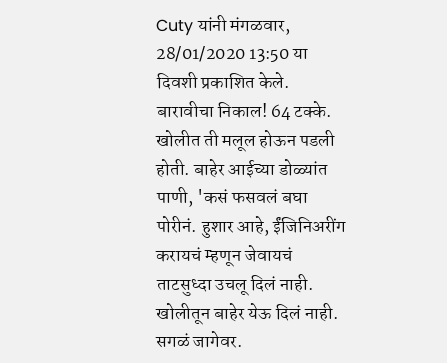Cuty यांनी मंगळवार, 28/01/2020 13:50 या दिवशी प्रकाशित केले.
बारावीचा निकाल! 64 टक्के. खोलीत ती मलूल होऊन पडली होती. बाहेर आईच्या डोळ्यांत पाणी, 'कसं फसवलं बघा पोरीनं. हुशार आहे, ईंजिनिअरींग करायचं म्हणून जेवायचं ताटसुध्दा उचलू दिलं नाही. खोलीतून बाहेर येऊ दिलं नाही. सगळं जागेवर.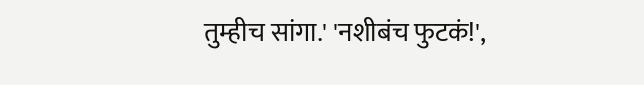तुम्हीच सांगा.' 'नशीबंच फुटकं!',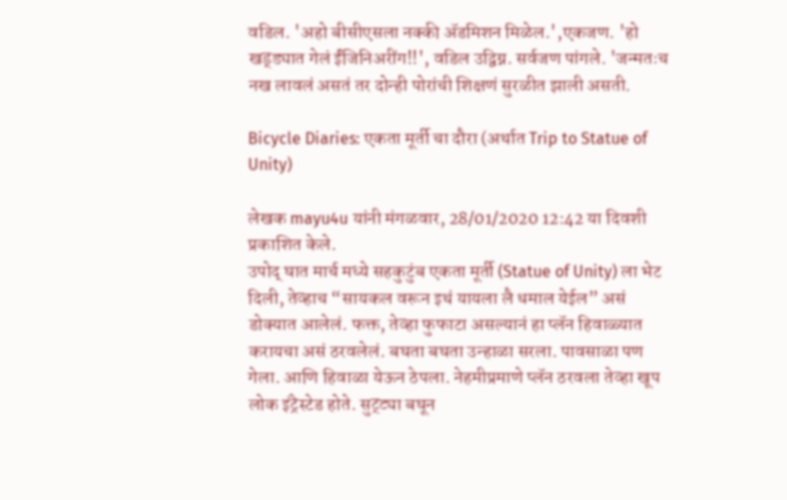वडिल. 'अहो बीसीएसला नक्की ॲडमिशन मिळेल.',एकजण. 'हो खड्ड्यात गेलं ईंजिनिअरींग!!', वडिल उद्विग्न. सर्वजण पांगले. 'जन्मतःच नख लावलं असतं तर दोन्ही पोरांची शिक्षणं सुरळीत झाली असती.

Bicycle Diaries: एकता मूर्ती चा दौरा (अर्थात Trip to Statue of Unity)

लेखक mayu4u यांनी मंगळवार, 28/01/2020 12:42 या दिवशी प्रकाशित केले.
उपोद् घात मार्च मध्ये सहकुटुंब एकता मूर्ती (Statue of Unity) ला भेट दिली, तेव्हाच “सायकल वरून इथं यायला लै धमाल येईल” असं डोक्यात आलेलं. फक्त, तेव्हा फुफाटा असल्यानं हा प्लॅन हिवाळ्यात करायचा असं ठरवलेलं. बघता बघता उन्हाळा सरला. पावसाळा पण गेला. आणि हिवाळा येऊन ठेपला. नेहमीप्रमाणे प्लॅन ठरवला तेव्हा खूप लोक इंट्रेस्टेड होते. सुट्ट्या बघून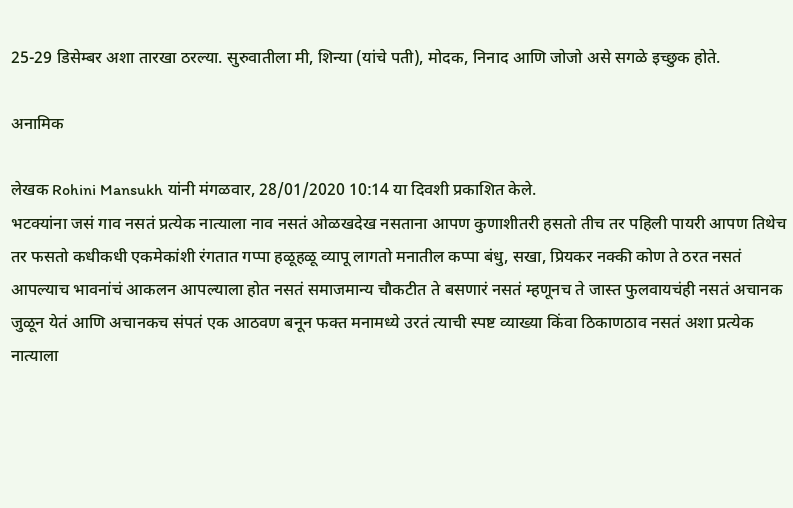25-29 डिसेम्बर अशा तारखा ठरल्या. सुरुवातीला मी, शिन्या (यांचे पती), मोदक, निनाद आणि जोजो असे सगळे इच्छुक होते.

अनामिक

लेखक Rohini Mansukh यांनी मंगळवार, 28/01/2020 10:14 या दिवशी प्रकाशित केले.
भटक्यांना जसं गाव नसतं प्रत्येक नात्याला नाव नसतं ओळखदेख नसताना आपण कुणाशीतरी हसतो तीच तर पहिली पायरी आपण तिथेच तर फसतो कधीकधी एकमेकांशी रंगतात गप्पा हळूहळू व्यापू लागतो मनातील कप्पा बंधु, सखा, प्रियकर नक्की कोण ते ठरत नसतं आपल्याच भावनांचं आकलन आपल्याला होत नसतं समाजमान्य चौकटीत ते बसणारं नसतं म्हणूनच ते जास्त फुलवायचंही नसतं अचानक जुळून येतं आणि अचानकच संपतं एक आठवण बनून फक्त मनामध्ये उरतं त्याची स्पष्ट व्याख्या किंवा ठिकाणठाव नसतं अशा प्रत्येक नात्याला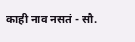काही नाव नसतं - सौ.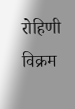रोहिणी विक्रम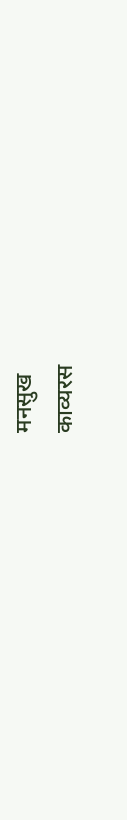मनसुख
काव्यरस